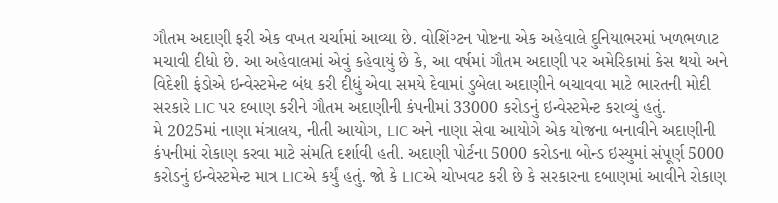ગૌતમ અદાણી ફરી એક વખત ચર્ચામાં આવ્યા છે. વોશિંગ્ટન પોષ્ટના એક અહેવાલે દુનિયાભરમાં ખળભળાટ મચાવી દીધો છે. આ અહેવાલમાં એવું કહેવાયું છે કે, આ વર્ષમાં ગૌતમ અદાણી પર અમેરિકામાં કેસ થયો અને વિદેશી ફંડોએ ઇન્વેસ્ટમેન્ટ બંધ કરી દીધું એવા સમયે દેવામાં ડુબેલા અદાણીને બચાવવા માટે ભારતની મોદી સરકારે LIC પર દબાણ કરીને ગૌતમ અદાણીની કંપનીમાં 33000 કરોડનું ઇન્વેસ્ટમેન્ટ કરાવ્યું હતું.
મે 2025માં નાણા મંત્રાલય, નીતી આયોગ, LIC અને નાણા સેવા આયોગે એક યોજના બનાવીને અદાણીની કંપનીમાં રોકાણ કરવા માટે સંમતિ દર્શાવી હતી. અદાણી પોર્ટના 5000 કરોડના બોન્ડ ઇસ્યુમાં સંપૂર્ણ 5000 કરોડનું ઇન્વેસ્ટમેન્ટ માત્ર LICએ કર્યું હતું. જો કે LICએ ચોખવટ કરી છે કે સરકારના દબાણમાં આવીને રોકાણ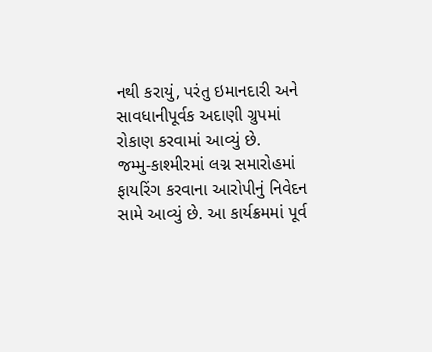નથી કરાયું, પરંતુ ઇમાનદારી અને સાવધાનીપૂર્વક અદાણી ગ્રુપમાં રોકાણ કરવામાં આવ્યું છે.
જમ્મુ-કાશ્મીરમાં લગ્ન સમારોહમાં ફાયરિંગ કરવાના આરોપીનું નિવેદન સામે આવ્યું છે. આ કાર્યક્રમમાં પૂર્વ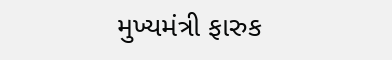મુખ્યમંત્રી ફારુક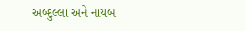અબ્દુલ્લા અને નાયબ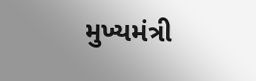મુખ્યમંત્રી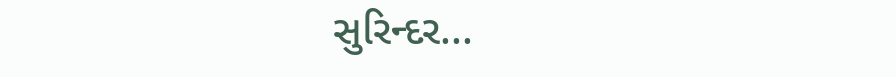સુરિન્દર...